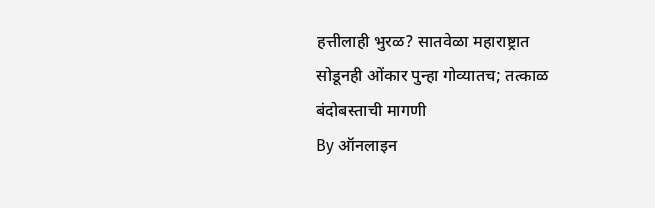हत्तीलाही भुरळ? सातवेळा महाराष्ट्रात सोडूनही ओंकार पुन्हा गोव्यातच; तत्काळ बंदोबस्ताची मागणी
By ऑनलाइन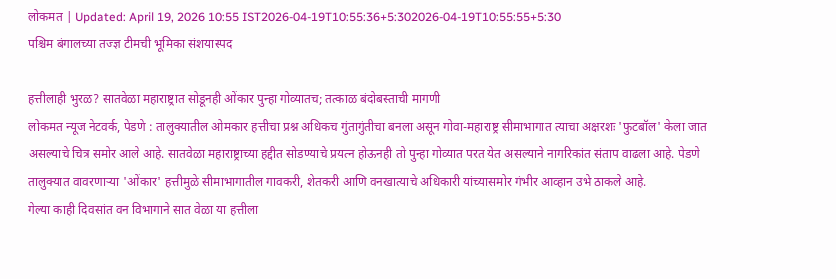लोकमत | Updated: April 19, 2026 10:55 IST2026-04-19T10:55:36+5:302026-04-19T10:55:55+5:30
पश्चिम बंगालच्या तज्ज्ञ टीमची भूमिका संशयास्पद

हत्तीलाही भुरळ? सातवेळा महाराष्ट्रात सोडूनही ओंकार पुन्हा गोव्यातच; तत्काळ बंदोबस्ताची मागणी
लोकमत न्यूज नेटवर्क, पेडणे : तालुक्यातील ओमकार हत्तीचा प्रश्न अधिकच गुंतागुंतीचा बनला असून गोवा-महाराष्ट्र सीमाभागात त्याचा अक्षरशः 'फुटबॉल' केला जात असल्याचे चित्र समोर आले आहे. सातवेळा महाराष्ट्राच्या हद्दीत सोडण्याचे प्रयत्न होऊनही तो पुन्हा गोव्यात परत येत असल्याने नागरिकांत संताप वाढला आहे. पेडणे तालुक्यात वावरणाऱ्या 'ओंकार' हत्तीमुळे सीमाभागातील गावकरी, शेतकरी आणि वनखात्याचे अधिकारी यांच्यासमोर गंभीर आव्हान उभे ठाकले आहे.
गेल्या काही दिवसांत वन विभागाने सात वेळा या हत्तीला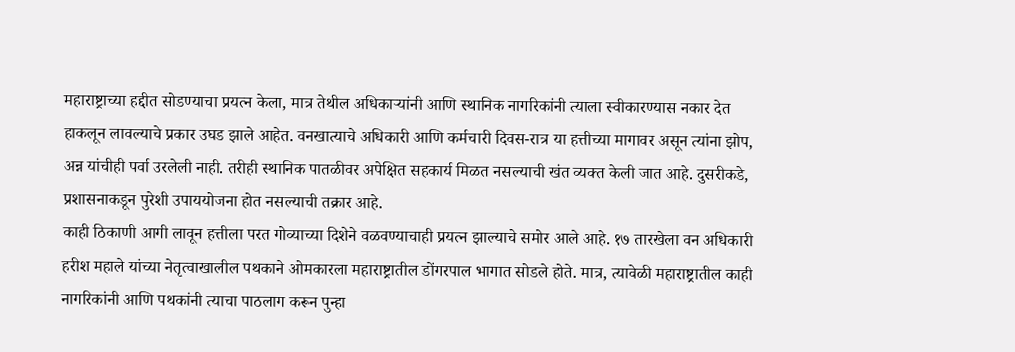महाराष्ट्राच्या हद्दीत सोडण्याचा प्रयत्न केला, मात्र तेथील अधिकाऱ्यांनी आणि स्थानिक नागरिकांनी त्याला स्वीकारण्यास नकार देत हाकलून लावल्याचे प्रकार उघड झाले आहेत. वनखात्याचे अधिकारी आणि कर्मचारी दिवस-रात्र या हत्तीच्या मागावर असून त्यांना झोप, अन्न यांचीही पर्वा उरलेली नाही. तरीही स्थानिक पातळीवर अपेक्षित सहकार्य मिळत नसल्याची खंत व्यक्त केली जात आहे. दुसरीकडे, प्रशासनाकडून पुरेशी उपाययोजना होत नसल्याची तक्रार आहे.
काही ठिकाणी आगी लावून हत्तीला परत गोव्याच्या दिशेने वळवण्याचाही प्रयत्न झाल्याचे समोर आले आहे. १७ तारखेला वन अधिकारी हरीश महाले यांच्या नेतृत्वाखालील पथकाने ओमकारला महाराष्ट्रातील डोंगरपाल भागात सोडले होते. मात्र, त्यावेळी महाराष्ट्रातील काही नागरिकांनी आणि पथकांनी त्याचा पाठलाग करून पुन्हा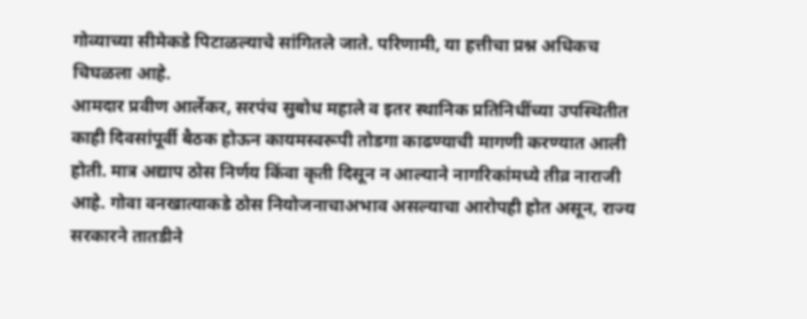गोव्याच्या सीमेकडे पिटाळल्याचे सांगितले जाते. परिणामी, या हत्तीचा प्रश्न अधिकच चिघळला आहे.
आमदार प्रवीण आर्लेकर, सरपंच सुबोध महाले व इतर स्थानिक प्रतिनिधींच्या उपस्थितीत काही दिवसांपूर्वी बैठक होऊन कायमस्वरूपी तोडगा काढण्याची मागणी करण्यात आली होती. मात्र अद्याप ठोस निर्णय किंवा कृती दिसून न आल्याने नागरिकांमध्ये तीव्र नाराजी आहे. गोवा वनखात्याकडे ठोस नियोजनाचाअभाव असल्याचा आरोपही होत असून, राज्य सरकारने तातडीने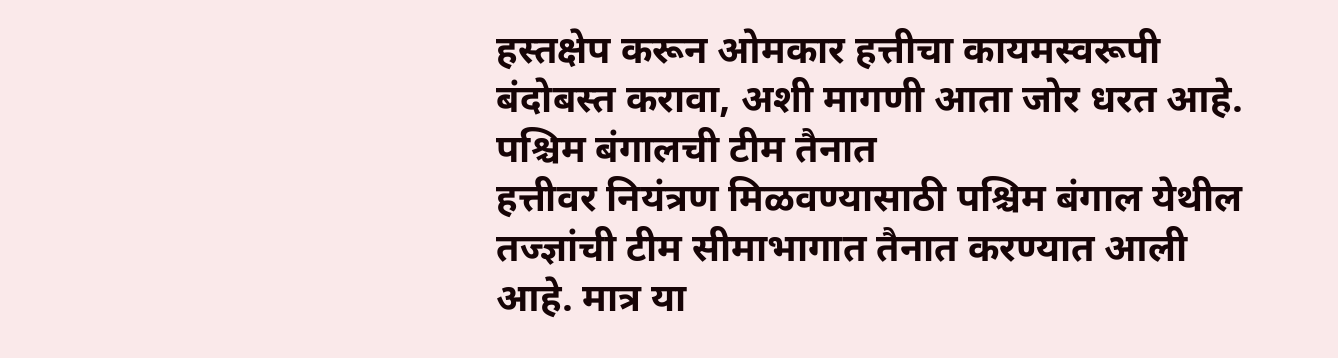हस्तक्षेप करून ओमकार हत्तीचा कायमस्वरूपी बंदोबस्त करावा, अशी मागणी आता जोर धरत आहे.
पश्चिम बंगालची टीम तैनात
हत्तीवर नियंत्रण मिळवण्यासाठी पश्चिम बंगाल येथील तज्ज्ञांची टीम सीमाभागात तैनात करण्यात आली आहे. मात्र या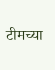टीमच्या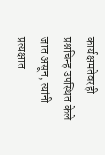कार्यक्षमतेवरही प्रश्नचिन्ह उपस्थित केले जात असून, त्यांनी प्रत्यक्षात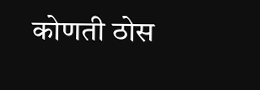कोणती ठोस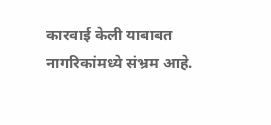कारवाई केली याबाबत नागरिकांमध्ये संभ्रम आहे.